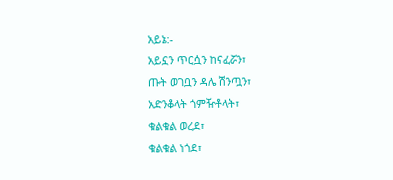አይኔ:-
አይኗን ጥርሷን ከናፈሯን፣
ጡት ወገቧን ዳሌ ሽንጧን፣
አድንቆላት ጎምዥቶላት፣
ቁልቁል ወረደ፣
ቁልቁል ነጎደ፣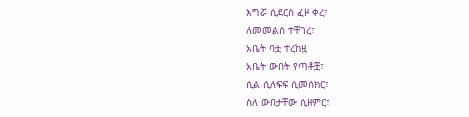እግሯ ሲደርስ ፈዞ ቀረ፣
ለመመልስ ተቸገረ፣
አቤት ባቷ ተረከዟ
አቤት ውበት የጣቶቿ፣
ሲል ሲለፍፍ ሲመሰክር፣
ስለ ውበታቸው ሲዘምር፣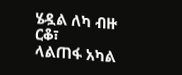ሄዷል ለካ ብዙ ርቆ፣
ላልጠፋ አካል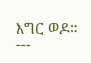እግር ወዶ።
---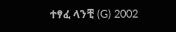ተፃፈ ላንቺ (G) 2002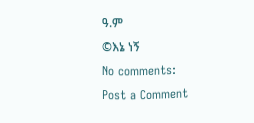ዓ.ም
©እኔ ነኝ
No comments:
Post a Comment